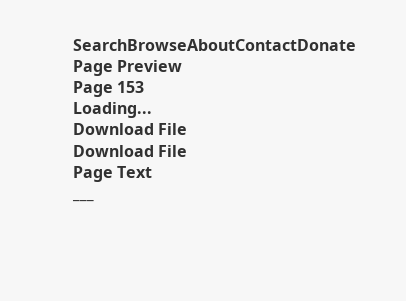SearchBrowseAboutContactDonate
Page Preview
Page 153
Loading...
Download File
Download File
Page Text
___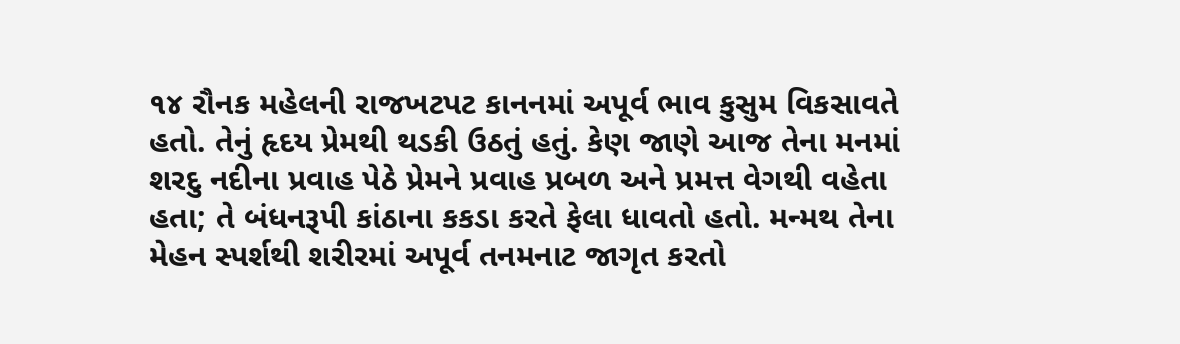૧૪ રૌનક મહેલની રાજખટપટ કાનનમાં અપૂર્વ ભાવ કુસુમ વિકસાવતે હતો. તેનું હૃદય પ્રેમથી થડકી ઉઠતું હતું. કેણ જાણે આજ તેના મનમાં શરદુ નદીના પ્રવાહ પેઠે પ્રેમને પ્રવાહ પ્રબળ અને પ્રમત્ત વેગથી વહેતા હતા; તે બંધનરૂપી કાંઠાના કકડા કરતે ફેલા ધાવતો હતો. મન્મથ તેના મેહન સ્પર્શથી શરીરમાં અપૂર્વ તનમનાટ જાગૃત કરતો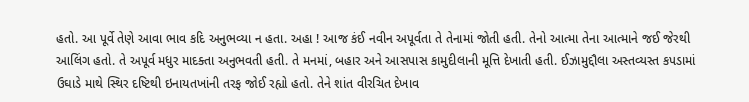હતો. આ પૂર્વે તેણે આવા ભાવ કદિ અનુભવ્યા ન હતા. અહા ! આજ કંઈ નવીન અપૂર્વતા તે તેનામાં જોતી હતી. તેનો આત્મા તેના આત્માને જઈ જેરથી આલિંગ હતો. તે અપૂર્વ મધુર માદક્તા અનુભવતી હતી. તે મનમાં, બહાર અને આસપાસ કામુદીલાની મૂત્તિ દેખાતી હતી. ઈઝામુદ્દૌલા અસ્તવ્યસ્ત કપડામાં ઉઘાડે માથે સ્થિર દષ્ટિથી ઇનાયતખાંની તરફ જોઈ રહ્યો હતો. તેને શાંત વીરચિત દેખાવ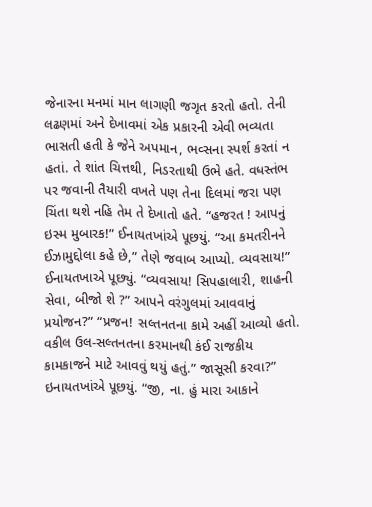જેનારના મનમાં માન લાગણી જગૃત કરતો હતો. તેની લઢણમાં અને દેખાવમાં એક પ્રકારની એવી ભવ્યતા ભાસતી હતી કે જેને અપમાન, ભવ્સના સ્પર્શ કરતાં ન હતાં. તે શાંત ચિત્તથી, નિડરતાથી ઉભે હતે. વધસ્તંભ પર જવાની તૈયારી વખતે પણ તેના દિલમાં જરા પણ ચિંતા થશે નહિ તેમ તે દેખાતો હતે. “હજરત ! આપનું ઇસ્મ મુબારક!” ઈનાયતખાંએ પૂછયું. “આ કમતરીનને ઈઝામુદ્દોલા કહે છે,” તેણે જવાબ આપ્યો. વ્યવસાય!” ઈનાયતખાએ પૂછ્યું. “વ્યવસાય! સિપહાલારી, શાહની સેવા, બીજો શે ?” આપને વરંગુલમાં આવવાનું પ્રયોજન?” “પ્રજન! સલ્તનતના કામે અહીં આવ્યો હતો. વકીલ ઉલ-સલ્તનતના કરમાનથી કંઈ રાજકીય કામકાજને માટે આવવું થયું હતું.” જાસૂસી કરવા?” ઇનાયતખાંએ પૂછયું. “જી, ના. હું મારા આકાને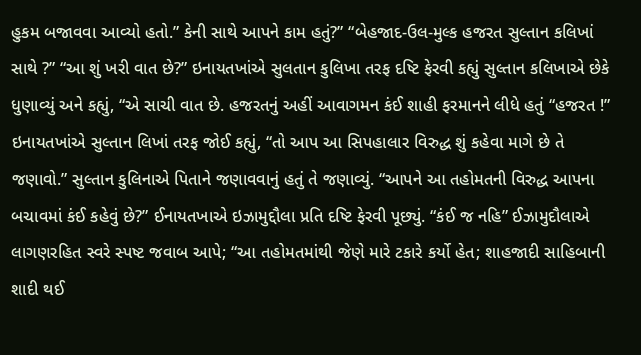હુકમ બજાવવા આવ્યો હતો.” કેની સાથે આપને કામ હતું?” “બેહજાદ-ઉલ-મુલ્ક હજરત સુલ્તાન કલિખાં સાથે ?” “આ શું ખરી વાત છે?” ઇનાયતખાંએ સુલતાન કુલિખા તરફ દષ્ટિ ફેરવી કહ્યું સુલ્તાન કલિખાએ છેકે ધુણાવ્યું અને કહ્યું, “એ સાચી વાત છે. હજરતનું અહીં આવાગમન કંઈ શાહી ફરમાનને લીધે હતું “હજરત !” ઇનાયતખાંએ સુલ્તાન લિખાં તરફ જોઈ કહ્યું, “તો આપ આ સિપહાલાર વિરુદ્ધ શું કહેવા માગે છે તે જણાવો.” સુલ્તાન કુલિનાએ પિતાને જણાવવાનું હતું તે જણાવ્યું. “આપને આ તહોમતની વિરુદ્ધ આપના બચાવમાં કંઈ કહેવું છે?” ઈનાયતખાએ ઇઝામુદ્દૌલા પ્રતિ દષ્ટિ ફેરવી પૂછ્યું. “કંઈ જ નહિ” ઈઝામુદૌલાએ લાગણરહિત સ્વરે સ્પષ્ટ જવાબ આપે; “આ તહોમતમાંથી જેણે મારે ટકારે કર્યો હેત; શાહજાદી સાહિબાની શાદી થઈ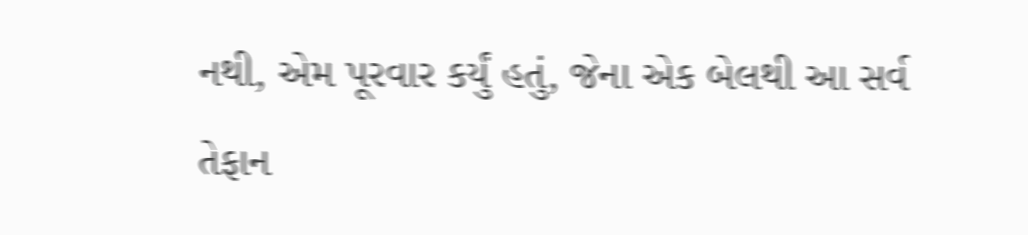નથી, એમ પૂરવાર કર્યું હતું, જેના એક બેલથી આ સર્વ તેફાન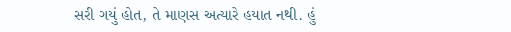સરી ગયું હોત, તે માણસ અત્યારે હયાત નથી. હું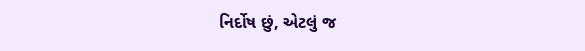નિર્દોષ છું, એટલું જ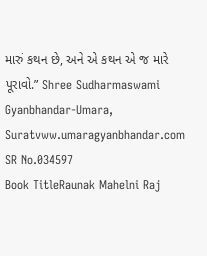મારું કથન છે, અને એ કથન એ જ મારે પૂરાવો.” Shree Sudharmaswami Gyanbhandar-Umara, Suratvww.umaragyanbhandar.com
SR No.034597
Book TitleRaunak Mahelni Raj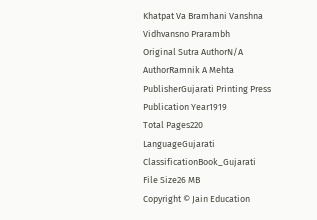Khatpat Va Bramhani Vanshna Vidhvansno Prarambh
Original Sutra AuthorN/A
AuthorRamnik A Mehta
PublisherGujarati Printing Press
Publication Year1919
Total Pages220
LanguageGujarati
ClassificationBook_Gujarati
File Size26 MB
Copyright © Jain Education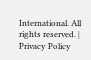International. All rights reserved. | Privacy Policy